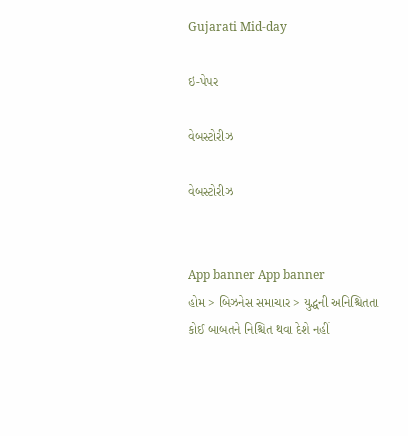Gujarati Mid-day

ઇ-પેપર

વેબસ્ટોરીઝ

વેબસ્ટોરીઝ


App banner App banner
હોમ > બિઝનેસ સમાચાર > યુદ્ધની અનિશ્ચિતતા કોઈ બાબતને નિશ્ચિત થવા દેશે નહીં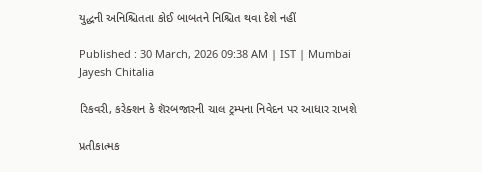યુદ્ધની અનિશ્ચિતતા કોઈ બાબતને નિશ્ચિત થવા દેશે નહીં

Published : 30 March, 2026 09:38 AM | IST | Mumbai
Jayesh Chitalia

રિકવરી, કરેક્શન કે શૅરબજારની ચાલ ટ્રમ્પના નિવેદન પર આધાર રાખશે

પ્રતીકાત્મક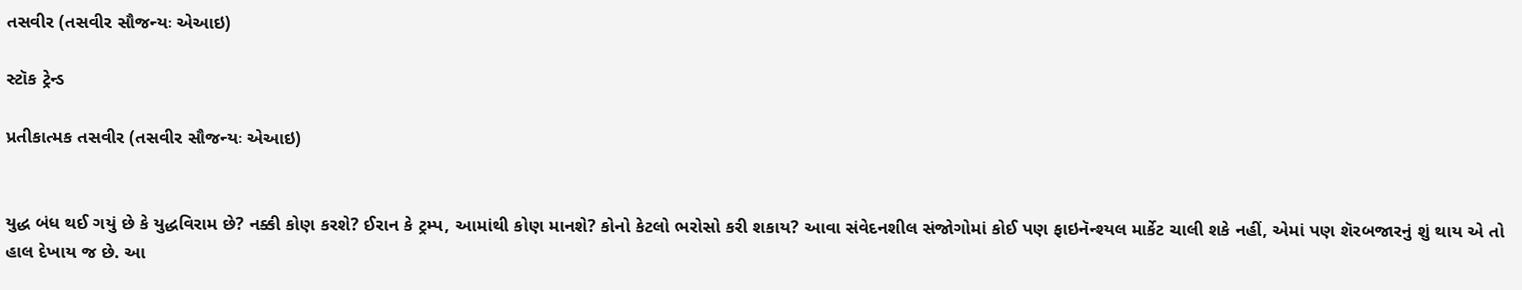તસવીર (તસવીર સૌજન્યઃ એઆઇ)

સ્ટૉક ટ્રેન્ડ

પ્રતીકાત્મક તસવીર (તસવીર સૌજન્યઃ એઆઇ)


યુદ્ધ બંધ થઈ ગયું છે કે યુદ્ધવિરામ છે? નક્કી કોણ કરશે? ઈરાન કે ટ્રમ્પ, આમાંથી કોણ માનશે? કોનો કેટલો ભરોસો કરી શકાય? આવા સંવેદનશીલ સંજોગોમાં કોઈ પણ ફાઇનૅ‌ન્શ્યલ માર્કેટ ચાલી શકે નહીં, એમાં પણ શૅરબજારનું શું થાય એ તો હાલ દેખાય જ છે. આ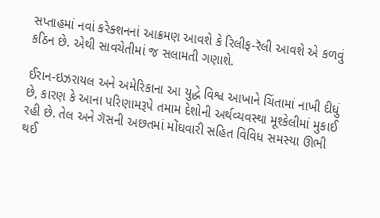સપ્તાહમાં નવાં કરેક્શનનાં આક્રમણ આવશે કે રિલીફ-રૅલી આવશે એ કળવું કઠિન છે. એથી સાવચેતીમાં જ સલામતી ગણાશે.

ઈરાન-ઇઝરાયલ અને અમેરિકાના આ યુદ્ધે વિશ્વ આખાને ચિંતામાં નાખી દીધું છે, કારણ કે આના પરિણામરૂપે તમામ દેશોની અર્થવ્યવસ્થા મૂશ્કેલીમાં મુકાઈ રહી છે. તેલ અને ગૅસની અછતમાં મોંઘવારી સહિત વિવિધ સમસ્યા ઊભી થઈ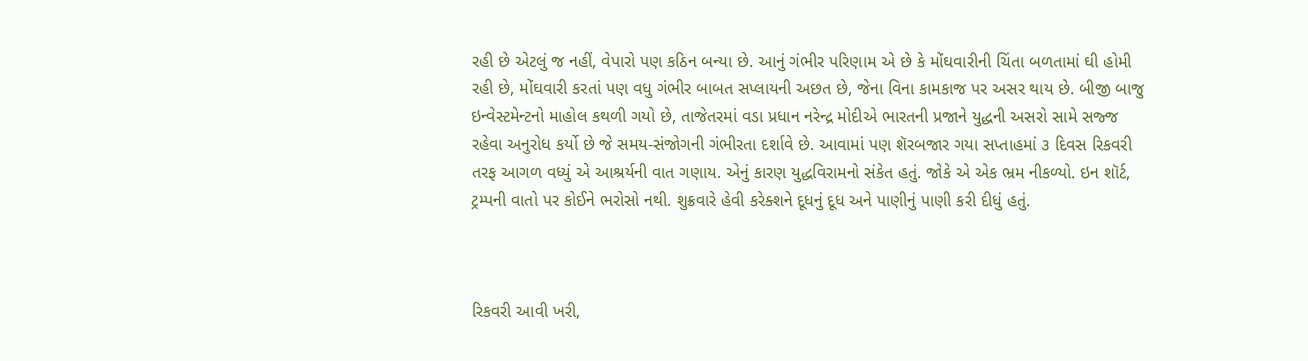રહી છે એટલું જ નહીં, વેપારો પણ કઠિન બન્યા છે. આનું ગંભીર પરિણામ એ છે કે મોંઘવારીની ચિંતા બળતામાં ઘી હોમી રહી છે, મોંઘવારી કરતાં પણ વધુ ગંભીર બાબત સપ્લાયની અછત છે, જેના વિના કામકાજ પર અસર થાય છે. બીજી બાજુ ઇન્વેસ્ટમેન્ટનો માહોલ કથળી ગયો છે, તાજેતરમાં વડા પ્રધાન નરેન્દ્ર મોદીએ ભારતની પ્રજાને યુદ્ધની અસરો સામે સજ્જ રહેવા અનુરોધ કર્યો છે જે સમય-સંજોગની ગંભીરતા દર્શાવે છે. આવામાં પણ શૅરબજાર ગયા સપ્તાહમાં ૩ દિવસ રિકવરી તરફ આગળ વધ્યું એ આશ્રર્યની વાત ગણાય. એનું કારણ યુદ્ધવિરામનો સંકેત હતું. જોકે એ એક ભ્રમ નીકળ્યો. ઇન શૉર્ટ, ટ્રમ્પની વાતો પર કોઈને ભરોસો નથી. શુક્રવારે હેવી કરેક્શને દૂધનું દૂધ અને પાણીનું પાણી કરી દીધું હતું.



રિકવરી આવી ખરી,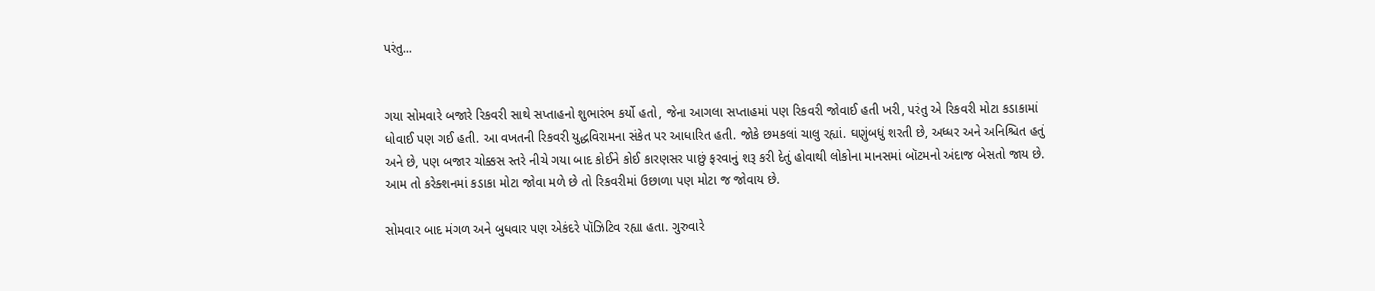પરંતુ...


ગયા સોમવારે બજારે રિકવરી સાથે સપ્તાહનો શુભારંભ કર્યો હતો, જેના આગલા સપ્તાહમાં પણ રિકવરી જોવાઈ હતી ખરી, પરંતુ એ રિકવરી મોટા કડાકામાં ધોવાઈ પણ ગઈ હતી. આ વખતની રિકવરી યુદ્ધવિરામના સંકેત પર આધારિત હતી. જોકે છમકલાં ચાલુ રહ્યાં. ઘણુંબધું શરતી છે, અધ્ધર અને અનિશ્ચિત હતું અને છે, પણ બજાર ચોક્કસ સ્તરે નીચે ગયા બાદ કોઈને કોઈ કારણસર પાછું ફરવાનું શરૂ કરી દેતું હોવાથી લોકોના માનસમાં બૉટમનો અંદાજ બેસતો જાય છે. આમ તો કરેક્શનમાં કડાકા મોટા જોવા મળે છે તો રિકવરીમાં ઉછાળા પણ મોટા જ જોવાય છે.

સોમવાર બાદ મંગળ અને બુધવાર પણ એકંદરે પૉઝિટિવ રહ્યા હતા. ગુરુવારે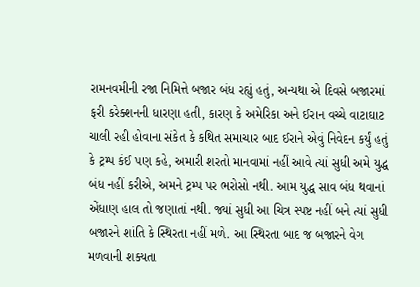રામનવમીની રજા નિમિત્તે બજાર બંધ રહ્યું હતું, અન્યથા એ દિવસે બજારમાં ફરી કરેક્શનની ધારણા હતી, કારણ કે અમેરિકા અને ઈરાન વચ્ચે વાટાઘાટ ચાલી રહી હોવાના સંકેત કે કથિત સમાચાર બાદ ઈરાને એવું નિવેદન કર્યું હતું કે ટ્રમ્પ કંઈ પણ કહે, અમારી શરતો માનવામાં નહીં આવે ત્યાં સુધી અમે યુદ્ધ બંધ નહીં કરીએ, અમને ટ્રમ્પ પર ભરોસો નથી. આમ યુદ્ધ સાવ બંધ થવાનાં એંધાણ હાલ તો જણાતાં નથી. જ્યાં સુધી આ ચિત્ર સ્પષ્ટ નહીં બને ત્યાં સુધી બજારને શાંતિ કે સ્થિરતા નહીં મળે. આ સ્થિરતા બાદ જ બજારને વેગ મળવાની શક્યતા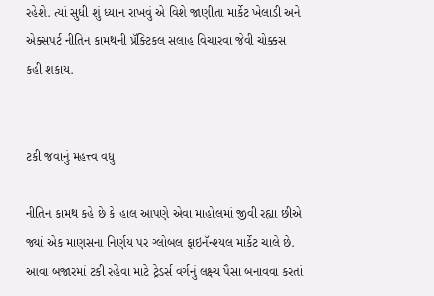રહેશે. ત્યાં સુધી શું ધ્યાન રાખવું એ વિશે જાણીતા માર્કેટ ખેલાડી અને એક્સપર્ટ નીતિન કામથની પ્રૅક્ટિકલ સલાહ વિચારવા જેવી ચોક્કસ કહી શકાય.


ટકી જવાનું મહત્ત્વ વધુ

નીતિન કામથ કહે છે કે હાલ આપણે એવા માહોલમાં જીવી રહ્યા છીએ જ્યાં એક માણસના નિર્ણય પર ગ્લોબલ ફાઇનૅન્શ્યલ માર્કેટ ચાલે છે. આવા બજારમાં ટકી રહેવા માટે ટ્રેડર્સ વર્ગનું લક્ષ્ય પૈસા બનાવવા કરતાં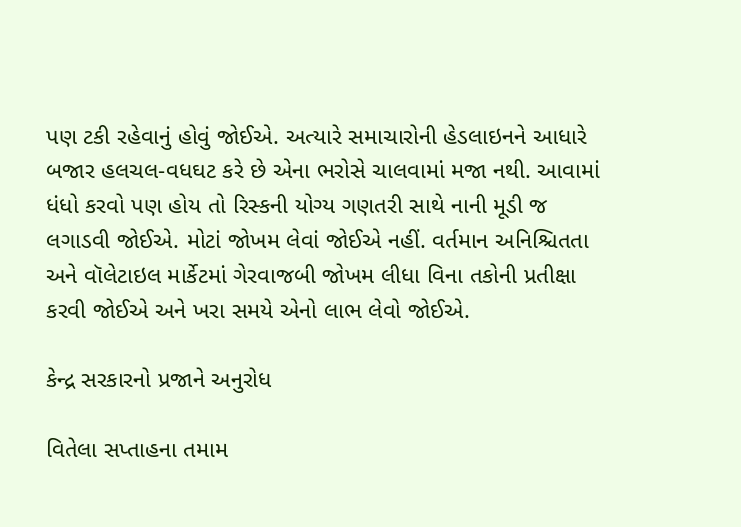પણ ટકી રહેવાનું હોવું જોઈએ. અત્યારે સમાચારોની હેડલાઇનને આધારે બજાર હલચલ-વધઘટ કરે છે એના ભરોસે ચાલવામાં મજા નથી. આવામાં ધંધો કરવો પણ હોય તો રિસ્કની યોગ્ય ગણતરી સાથે નાની મૂડી જ લગાડવી જોઈએ. મોટાં જોખમ લેવાં જોઈએ નહીં. વર્તમાન અનિશ્ચિતતા અને વૉલેટાઇલ માર્કેટમાં ગેરવાજબી જોખમ લીધા વિના તકોની પ્રતીક્ષા કરવી જોઈએ અને ખરા સમયે એનો લાભ લેવો જોઈએ.

કેન્દ્ર સરકારનો પ્રજાને અનુરોધ

વિતેલા સપ્તાહના તમામ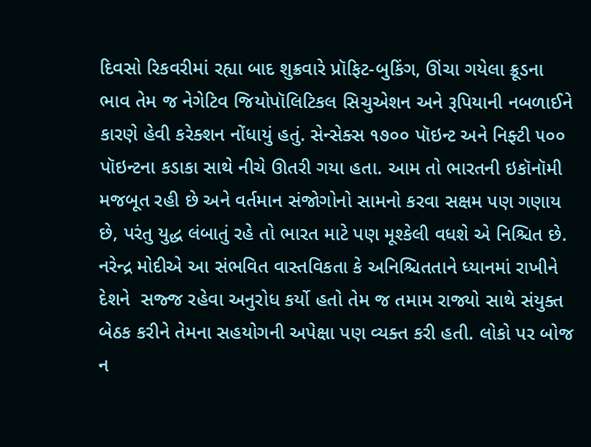દિવસો રિકવરીમાં રહ્યા બાદ શુક્રવારે પ્રૉફિટ-બુકિંગ, ઊંચા ગયેલા ક્રૂડના ભાવ તેમ જ નેગેટિવ જિયોપૉલિટિકલ સિચુએશન અને રૂપિયાની નબળાઈને કારણે હેવી કરેક્શન નોંધાયું હતું. સેન્સેક્સ ૧૭૦૦ પૉઇન્ટ અને નિફ્ટી ૫૦૦ પૉઇન્ટના કડાકા સાથે નીચે ઊતરી ગયા હતા. આમ તો ભારતની ઇકૉનૉમી મજબૂત રહી છે અને વર્તમાન સંજોગોનો સામનો કરવા સક્ષમ પણ ગણાય છે, પરંતુ યુદ્ધ લંબાતું રહે તો ભારત માટે પણ મૂશ્કેલી વધશે એ નિશ્ચિત છે. નરેન્દ્ર મોદીએ આ સંભવિત વાસ્તવિકતા કે અનિશ્ચિતતાને ધ્યાનમાં રાખીને દેશને  સજ્જ રહેવા અનુરોધ કર્યો હતો તેમ જ તમામ રાજ્યો સાથે સંયુક્ત બેઠક કરીને તેમના સહયોગની અપેક્ષા પણ વ્યક્ત કરી હતી. લોકો પર બોજ ન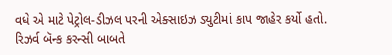વધે એ માટે પેટ્રોલ-ડીઝલ પરની એક્સાઇઝ ડ્યુટીમાં કાપ જાહેર કર્યો હતો. રિઝર્વ બૅન્ક કરન્સી બાબતે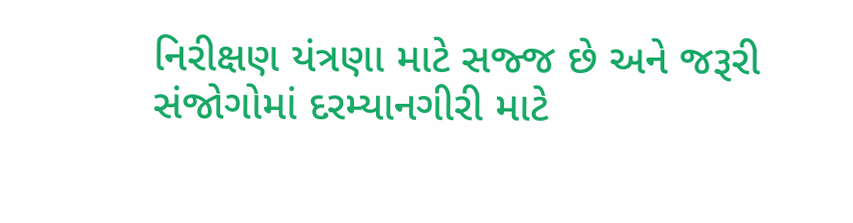નિરીક્ષણ યંત્રણા માટે સજ્જ છે અને જરૂરી સંજોગોમાં દરમ્યાનગીરી માટે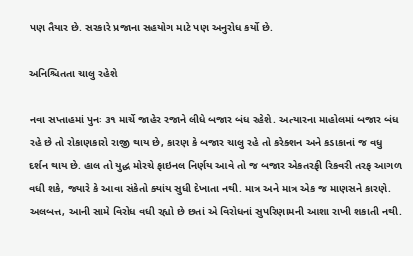પણ તૈયાર છે. સરકારે પ્રજાના સહયોગ માટે પણ અનુરોધ કર્યો છે.

અનિશ્ચિતતા ચાલુ રહેશે

નવા સપ્તાહમાં પુનઃ ૩૧ માર્ચે જાહેર રજાને લીધે બજાર બંધ રહેશે. અત્યારના માહોલમાં બજાર બંધ રહે છે તો રોકાણકારો રાજી થાય છે, કારણ કે બજાર ચાલુ રહે તો કરેક્શન અને કડાકાનાં જ વધુ દર્શન થાય છે. હાલ તો યુદ્ધ મોરચે ફાઇનલ નિર્ણય આવે તો જ બજાર એકતરફી રિકવરી તરફ આગળ વધી શકે, જ્યારે કે આવા સંકેતો ક્યાંય સુધી દેખાતા નથી. માત્ર અને માત્ર એક જ માણસને કારણે. અલબત્ત, આની સામે વિરોધ વધી રહ્યો છે છતાં એ વિરોધનાં સુપરિણામની આશા રાખી શકાતી નથી.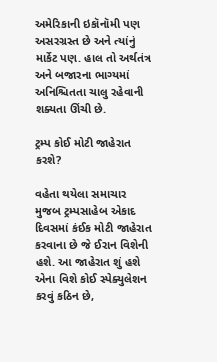અમેરિકાની ઇકૉનૉમી પણ અસરગ્રસ્ત છે અને ત્યાંનું માર્કેટ પણ. હાલ તો અર્થતંત્ર અને બજારના ભાગ્યમાં અનિશ્ચિતતા ચાલુ રહેવાની શક્યતા ઊંચી છે.

ટ્રમ્પ કોઈ મોટી જાહેરાત કરશે?

વહેતા થયેલા સમાચાર મુજબ ટ્રમ્પસાહેબ એકાદ દિવસમાં કંઈક મોટી જાહેરાત કરવાના છે જે ઈરાન વિશેની હશે. આ જાહેરાત શું હશે એના વિશે કોઈ સ્પેક્યુલેશન કરવું કઠિન છે,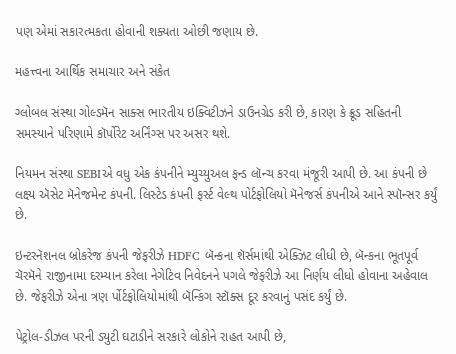પણ એમાં સકારત્મકતા હોવાની શક્યતા ઓછી જણાય છે.

મહત્ત્વના આર્થિક સમાચાર અને સંકેત

ગ્લોબલ સંસ્થા ગોલ્ડમૅન સાક્સ ભારતીય ઇક્વિટીઝને ડાઉનગ્રેડ કરી છે, કારણ કે ક્રૂડ સહિતની સમસ્યાને પરિણામે કૉર્પોરેટ અર્નિંગ્સ પર અસર થશે.

નિયમન સંસ્થા SEBIએ વધુ એક કંપનીને મ્યુચ્યુઅલ ફન્ડ લૉન્ચ કરવા મંજૂરી આપી છે. આ કંપની છે લક્ષ્ય ઍસેટ મૅનેજમેન્ટ કંપની. લિસ્ટેડ કંપની ફર્સ્ટ વેલ્થ પોર્ટફોલિયો મૅનેજર્સ કંપનીએ આને સ્પૉન્સર કર્યું છે.

ઇન્ટરનૅશનલ બ્રોકરેજ કંપની જેફરીઝે HDFC બૅન્કના શૅર્સમાંથી એક્ઝિટ લીધી છે, બૅન્કના ભૂતપૂર્વ ચૅરમૅને રાજીનામા દરમ્યાન કરેલા નેગેટિવ નિવેદનને પગલે જેફરીઝે આ નિર્ણય લીધો હોવાના અહેવાલ છે. જેફરીઝે એના ત્રણ ર્પોર્ટફોલિયોમાંથી બૅન્કિંગ સ્ટૉક્સ દૂર કરવાનું પસંદ કર્યું છે.

પેટ્રોલ-ડીઝલ પરની ડ્યુટી ઘટાડીને સરકારે લોકોને રાહત આપી છે,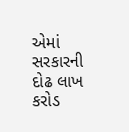એમાં સરકારની દોઢ લાખ કરોડ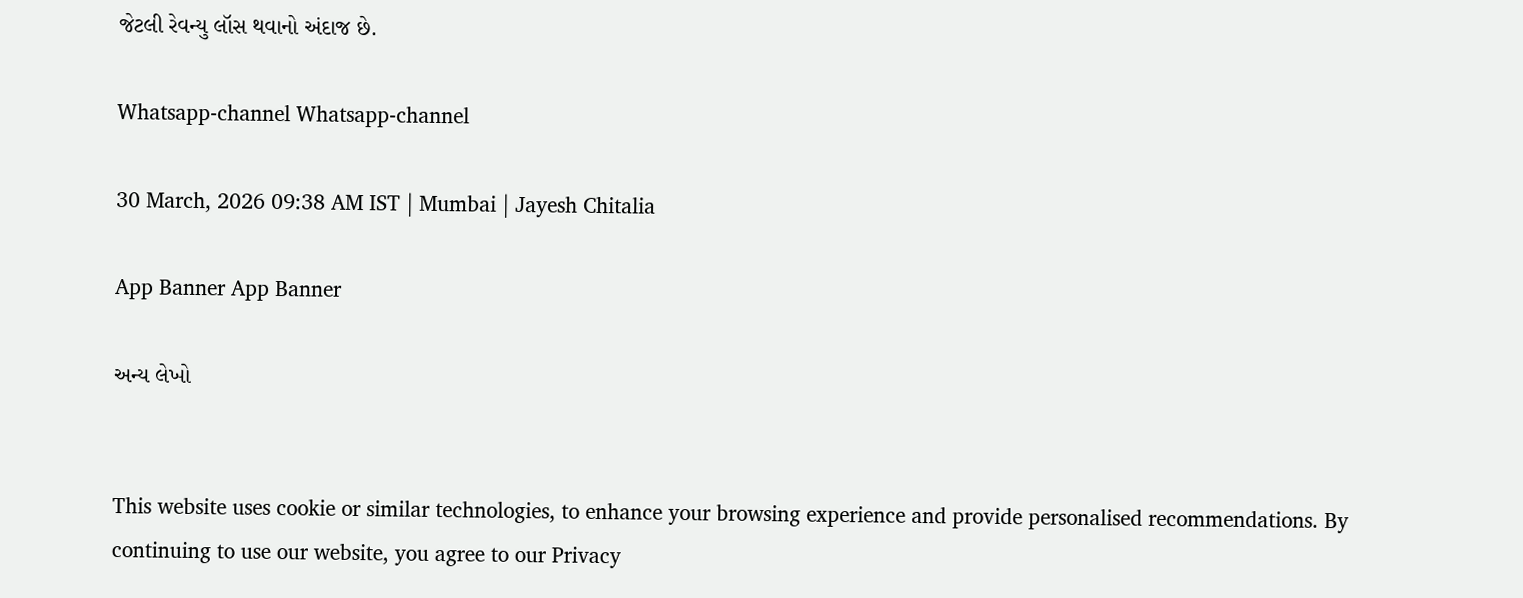જેટલી રેવન્યુ લૉસ થવાનો અંદાજ છે.

Whatsapp-channel Whatsapp-channel

30 March, 2026 09:38 AM IST | Mumbai | Jayesh Chitalia

App Banner App Banner

અન્ય લેખો


This website uses cookie or similar technologies, to enhance your browsing experience and provide personalised recommendations. By continuing to use our website, you agree to our Privacy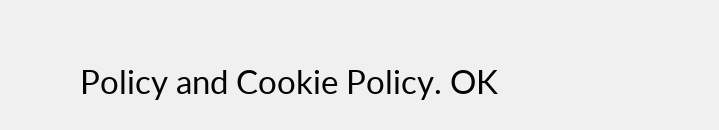Policy and Cookie Policy. OK